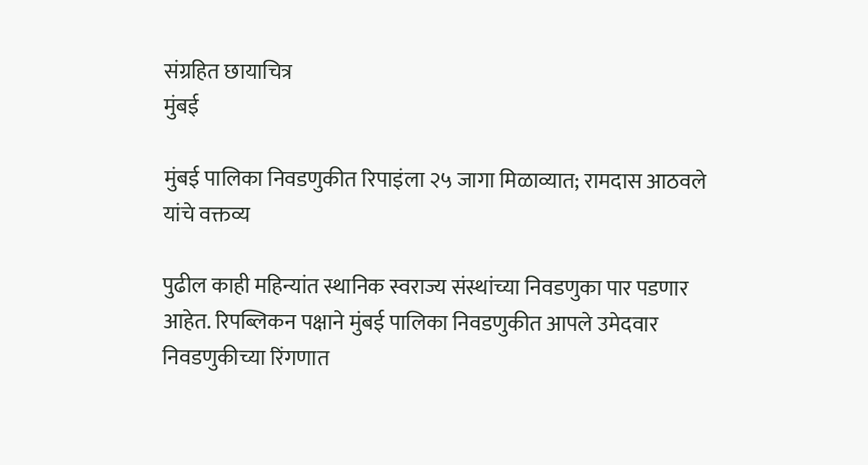संग्रहित छायाचित्र
मुंबई

मुंबई पालिका निवडणुकीत रिपाइंला २५ जागा मिळाव्यात; रामदास आठवले यांचे वक्तव्य

पुढील काही महिन्यांत स्थानिक स्वराज्य संस्थांच्या निवडणुका पार पडणार आहेत. रिपब्लिकन पक्षाने मुंबई पालिका निवडणुकीत आपले उमेदवार निवडणुकीच्या रिंगणात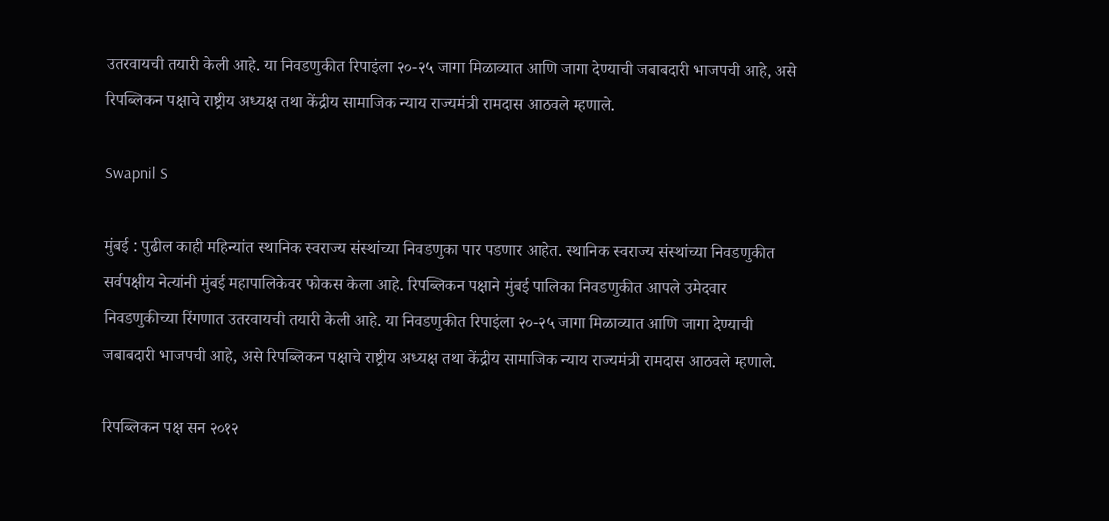उतरवायची तयारी केली आहे. या निवडणुकीत रिपाइंला २०-२५ जागा मिळाव्यात आणि जागा देण्याची जबाबदारी भाजपची आहे, असे रिपब्लिकन पक्षाचे राष्ट्रीय अध्यक्ष तथा केंद्रीय सामाजिक न्याय राज्यमंत्री रामदास आठवले म्हणाले.

Swapnil S

मुंबई : पुढील काही महिन्यांत स्थानिक स्वराज्य संस्थांच्या निवडणुका पार पडणार आहेत. स्थानिक स्वराज्य संस्थांच्या निवडणुकीत सर्वपक्षीय नेत्यांनी मुंबई महापालिकेवर फोकस केला आहे. रिपब्लिकन पक्षाने मुंबई पालिका निवडणुकीत आपले उमेदवार निवडणुकीच्या रिंगणात उतरवायची तयारी केली आहे. या निवडणुकीत रिपाइंला २०-२५ जागा मिळाव्यात आणि जागा देण्याची जबाबदारी भाजपची आहे, असे रिपब्लिकन पक्षाचे राष्ट्रीय अध्यक्ष तथा केंद्रीय सामाजिक न्याय राज्यमंत्री रामदास आठवले म्हणाले.

रिपब्लिकन पक्ष सन २०१२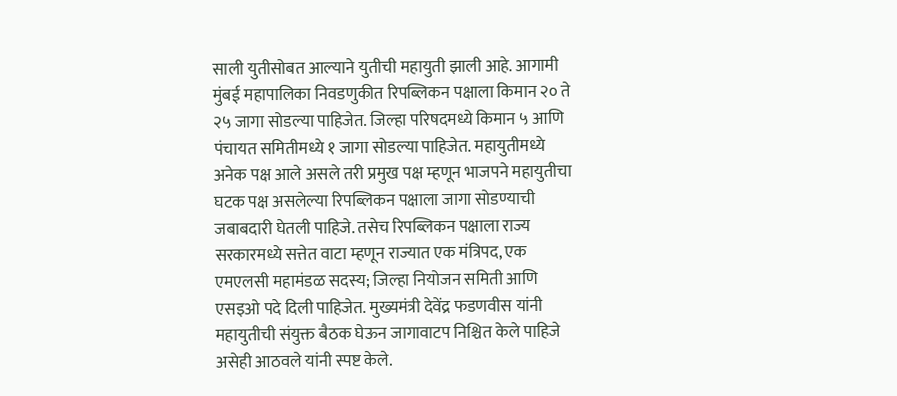साली युतीसोबत आल्याने युतीची महायुती झाली आहे. आगामी मुंबई महापालिका निवडणुकीत रिपब्लिकन पक्षाला किमान २० ते २५ जागा सोडल्या पाहिजेत. जिल्हा परिषदमध्ये किमान ५ आणि पंचायत समितीमध्ये १ जागा सोडल्या पाहिजेत. महायुतीमध्ये अनेक पक्ष आले असले तरी प्रमुख पक्ष म्हणून भाजपने महायुतीचा घटक पक्ष असलेल्या रिपब्लिकन पक्षाला जागा सोडण्याची जबाबदारी घेतली पाहिजे. तसेच रिपब्लिकन पक्षाला राज्य सरकारमध्ये सत्तेत वाटा म्हणून राज्यात एक मंत्रिपद, एक एमएलसी महामंडळ सदस्य; जिल्हा नियोजन समिती आणि एसइओ पदे दिली पाहिजेत. मुख्यमंत्री देवेंद्र फडणवीस यांनी महायुतीची संयुक्त बैठक घेऊन जागावाटप निश्चित केले पाहिजे असेही आठवले यांनी स्पष्ट केले.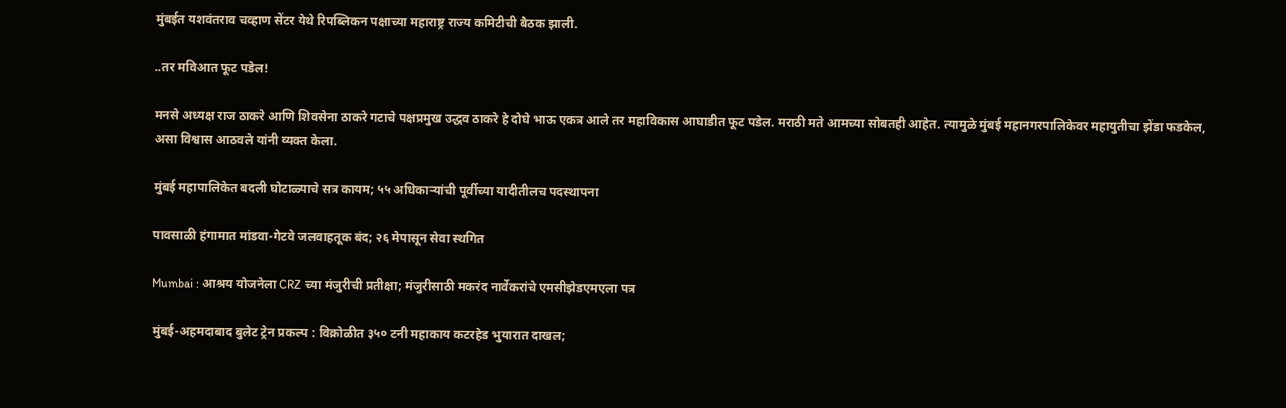मुंबईत यशवंतराव चव्हाण सेंटर येथे रिपब्लिकन पक्षाच्या महाराष्ट्र राज्य कमिटीची बैठक झाली.

..तर मविआत फूट पडेल!

मनसे अध्यक्ष राज ठाकरे आणि शिवसेना ठाकरे गटाचे पक्षप्रमुख उद्धव ठाकरे हे दोघे भाऊ एकत्र आले तर महाविकास आघाडीत फूट पडेल. मराठी मते आमच्या सोबतही आहेत. त्यामुळे मुंबई महानगरपालिकेवर महायुतीचा झेंडा फडकेल, असा विश्वास आठवले यांनी व्यक्त केला.

मुंबई महापालिकेत बदली घोटाळ्याचे सत्र कायम; ५५ अधिकाऱ्यांची पूर्वीच्या यादीतीलच पदस्थापना

पावसाळी हंगामात मांडवा-गेटवे जलवाहतूक बंद; २६ मेपासून सेवा स्थगित

Mumbai : आश्रय योजनेला CRZ च्या मंजुरीची प्रतीक्षा; मंजुरीसाठी मकरंद नार्वेकरांचे एमसीझेडएमएला पत्र

मुंबई-अहमदाबाद बुलेट ट्रेन प्रकल्प : विक्रोळीत ३५० टनी महाकाय कटरहेड भुयारात दाखल;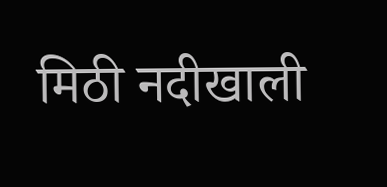मिठी नदीखाली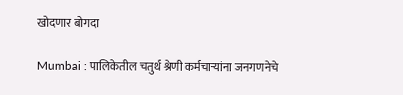खोदणार बोगदा

Mumbai : पालिकेतील चतुर्थ श्रेणी कर्मचाऱ्यांना जनगणनेचे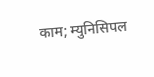काम; म्युनिसिपल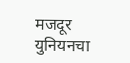मजदूर युनियनचा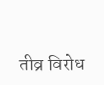तीव्र विरोध